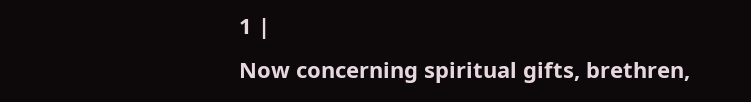1 |
Now concerning spiritual gifts, brethren,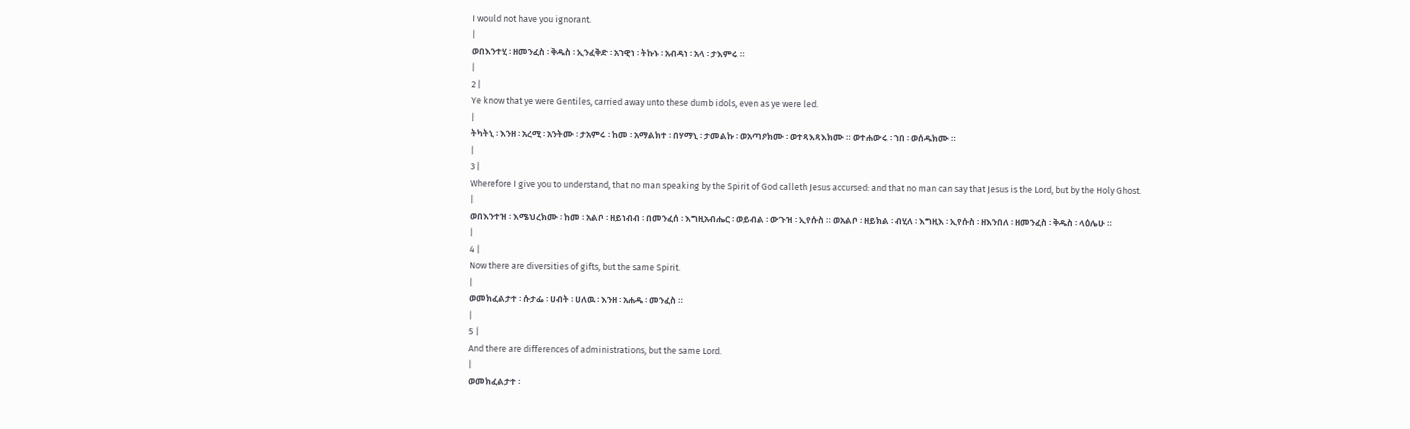I would not have you ignorant.
|
ወበእንተሂ ፡ ዘመንፈስ ፡ ቅዱስ ፡ ኢንፈቅድ ፡ አኀዊነ ፡ ትኩኑ ፡ አብዳነ ፡ አላ ፡ ታእምሩ ።
|
2 |
Ye know that ye were Gentiles, carried away unto these dumb idols, even as ye were led.
|
ትካትኒ ፡ እንዘ ፡ አረሚ ፡ አንትሙ ፡ ታአምሩ ፡ ከመ ፡ አማልክተ ፡ በሃማኒ ፡ ታመልኩ ፡ ወአጣዖክሙ ፡ ወተጻእጻእክሙ ። ወተሐውሩ ፡ ኀበ ፡ ወሰዱክሙ ።
|
3 |
Wherefore I give you to understand, that no man speaking by the Spirit of God calleth Jesus accursed: and that no man can say that Jesus is the Lord, but by the Holy Ghost.
|
ወበእንተዝ ፡ እሜህረክሙ ፡ ከመ ፡ አልቦ ፡ ዘይነብብ ፡ በመንፈሰ ፡ እግዚአብሔር ፡ ወይብል ፡ ውጉዝ ፡ ኢየሱስ ። ወአልቦ ፡ ዘይክል ፡ ብሂለ ፡ እግዚእ ፡ ኢየሱስ ፡ ዘእንበለ ፡ ዘመንፈስ ፡ ቅዱስ ፡ ላዕሌሁ ።
|
4 |
Now there are diversities of gifts, but the same Spirit.
|
ወመክፈልታተ ፡ ሱታፌ ፡ ሀብት ፡ ሀለዉ ፡ እንዘ ፡ አሐዱ ፡ መንፈስ ።
|
5 |
And there are differences of administrations, but the same Lord.
|
ወመክፈልታተ ፡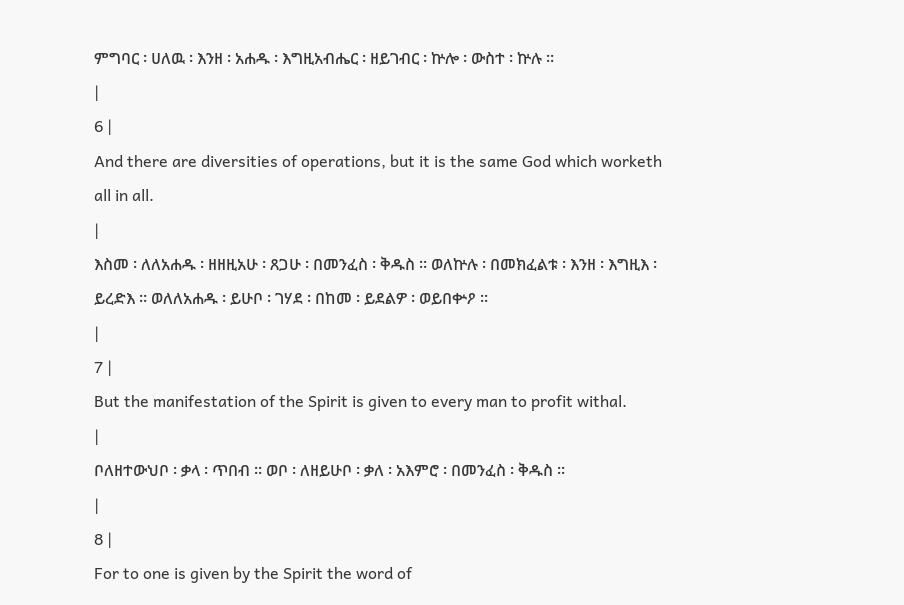ምግባር ፡ ሀለዉ ፡ እንዘ ፡ አሐዱ ፡ እግዚአብሔር ፡ ዘይገብር ፡ ኵሎ ፡ ውስተ ፡ ኵሉ ።
|
6 |
And there are diversities of operations, but it is the same God which worketh all in all.
|
እስመ ፡ ለለአሐዱ ፡ ዘዘዚአሁ ፡ ጸጋሁ ፡ በመንፈስ ፡ ቅዱስ ። ወለኵሉ ፡ በመክፈልቱ ፡ እንዘ ፡ እግዚእ ፡ ይረድእ ። ወለለአሐዱ ፡ ይሁቦ ፡ ገሃደ ፡ በከመ ፡ ይደልዎ ፡ ወይበቍዖ ።
|
7 |
But the manifestation of the Spirit is given to every man to profit withal.
|
ቦለዘተውህቦ ፡ ቃላ ፡ ጥበብ ። ወቦ ፡ ለዘይሁቦ ፡ ቃለ ፡ አእምሮ ፡ በመንፈስ ፡ ቅዱስ ።
|
8 |
For to one is given by the Spirit the word of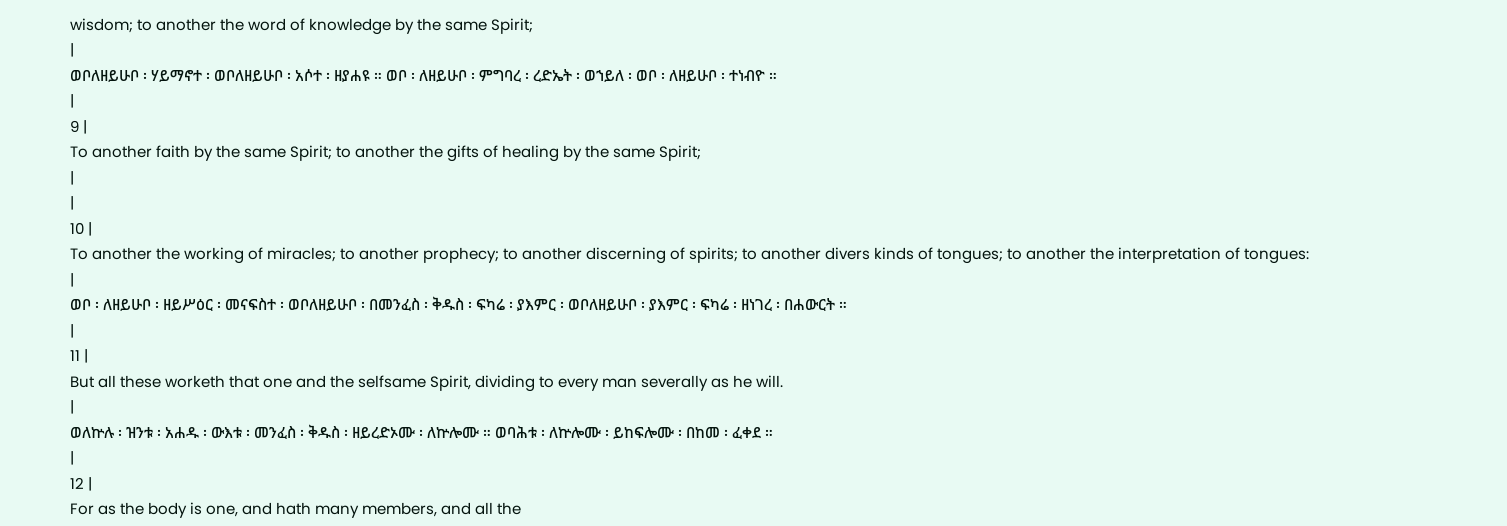wisdom; to another the word of knowledge by the same Spirit;
|
ወቦለዘይሁቦ ፡ ሃይማኖተ ፡ ወቦለዘይሁቦ ፡ አሶተ ፡ ዘያሐዩ ። ወቦ ፡ ለዘይሁቦ ፡ ምግባረ ፡ ረድኤት ፡ ወኀይለ ፡ ወቦ ፡ ለዘይሁቦ ፡ ተነብዮ ።
|
9 |
To another faith by the same Spirit; to another the gifts of healing by the same Spirit;
|
|
10 |
To another the working of miracles; to another prophecy; to another discerning of spirits; to another divers kinds of tongues; to another the interpretation of tongues:
|
ወቦ ፡ ለዘይሁቦ ፡ ዘይሥዕር ፡ መናፍስተ ፡ ወቦለዘይሁቦ ፡ በመንፈስ ፡ ቅዱስ ፡ ፍካሬ ፡ ያእምር ፡ ወቦለዘይሁቦ ፡ ያእምር ፡ ፍካሬ ፡ ዘነገረ ፡ በሐውርት ።
|
11 |
But all these worketh that one and the selfsame Spirit, dividing to every man severally as he will.
|
ወለኵሉ ፡ ዝንቱ ፡ አሐዱ ፡ ውእቱ ፡ መንፈስ ፡ ቅዱስ ፡ ዘይረድኦሙ ፡ ለኵሎሙ ። ወባሕቱ ፡ ለኵሎሙ ፡ ይከፍሎሙ ፡ በከመ ፡ ፈቀደ ።
|
12 |
For as the body is one, and hath many members, and all the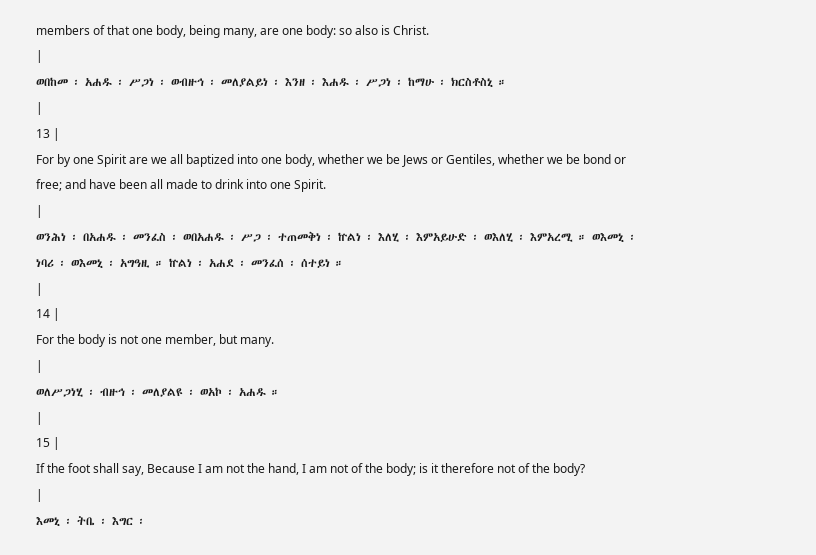members of that one body, being many, are one body: so also is Christ.
|
ወበከመ ፡ አሐዱ ፡ ሥጋነ ፡ ወብዙኅ ፡ መለያልይነ ፡ እንዘ ፡ እሐዱ ፡ ሥጋነ ፡ ከማሁ ፡ ክርስቶስኒ ።
|
13 |
For by one Spirit are we all baptized into one body, whether we be Jews or Gentiles, whether we be bond or free; and have been all made to drink into one Spirit.
|
ወንሕነ ፡ በአሐዱ ፡ መንፈስ ፡ ወበአሐዱ ፡ ሥጋ ፡ ተጠመቅነ ፡ ኵልነ ፡ እለሂ ፡ እምአይሁድ ፡ ወእለሂ ፡ እምአረሚ ። ወእመኒ ፡ ነባሪ ፡ ወእመኒ ፡ አግዓዚ ። ኵልነ ፡ አሐደ ፡ መንፈሰ ፡ ሰተይነ ።
|
14 |
For the body is not one member, but many.
|
ወለሥጋነሂ ፡ ብዙኅ ፡ መለያልዩ ፡ ወአኮ ፡ አሐዱ ።
|
15 |
If the foot shall say, Because I am not the hand, I am not of the body; is it therefore not of the body?
|
እመኒ ፡ ትቤ ፡ እግር ፡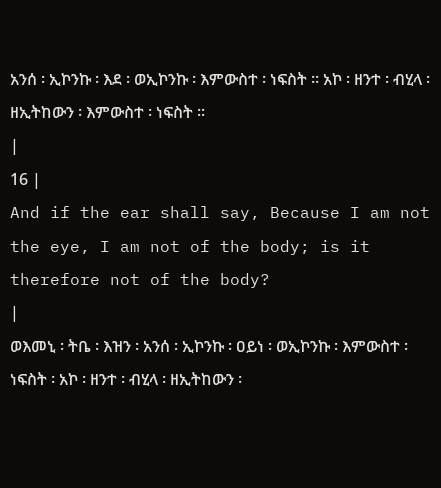አንሰ ፡ ኢኮንኩ ፡ እደ ፡ ወኢኮንኩ ፡ እምውስተ ፡ ነፍስት ። አኮ ፡ ዘንተ ፡ ብሂላ ፡ ዘኢትከውን ፡ እምውስተ ፡ ነፍስት ።
|
16 |
And if the ear shall say, Because I am not the eye, I am not of the body; is it therefore not of the body?
|
ወእመኒ ፡ ትቤ ፡ እዝን ፡ አንሰ ፡ ኢኮንኩ ፡ ዐይነ ፡ ወኢኮንኩ ፡ እምውስተ ፡ ነፍስት ፡ አኮ ፡ ዘንተ ፡ ብሂላ ፡ ዘኢትከውን ፡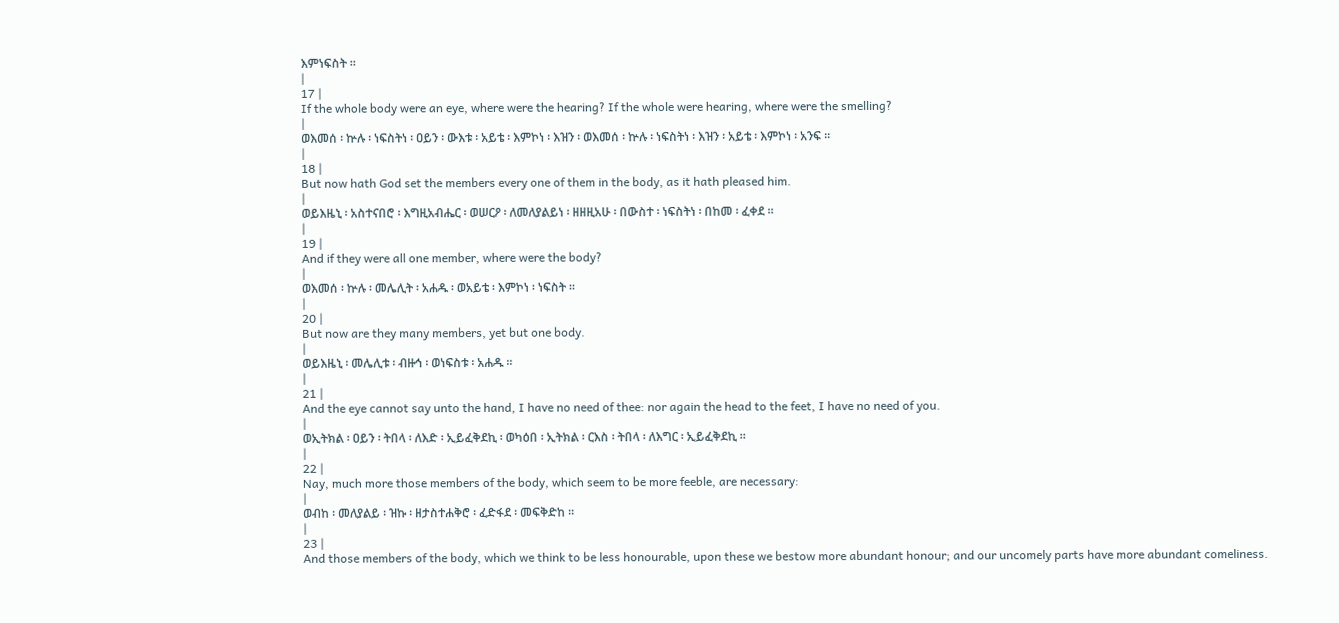እምነፍስት ።
|
17 |
If the whole body were an eye, where were the hearing? If the whole were hearing, where were the smelling?
|
ወእመሰ ፡ ኵሉ ፡ ነፍስትነ ፡ ዐይን ፡ ውእቱ ፡ አይቴ ፡ እምኮነ ፡ እዝን ፡ ወእመሰ ፡ ኵሉ ፡ ነፍስትነ ፡ እዝን ፡ አይቴ ፡ እምኮነ ፡ አንፍ ።
|
18 |
But now hath God set the members every one of them in the body, as it hath pleased him.
|
ወይእዜኒ ፡ አስተናበሮ ፡ እግዚአብሔር ፡ ወሠርዖ ፡ ለመለያልይነ ፡ ዘዘዚአሁ ፡ በውስተ ፡ ነፍስትነ ፡ በከመ ፡ ፈቀደ ።
|
19 |
And if they were all one member, where were the body?
|
ወእመሰ ፡ ኵሉ ፡ መሌሊት ፡ አሐዱ ፡ ወአይቴ ፡ እምኮነ ፡ ነፍስት ።
|
20 |
But now are they many members, yet but one body.
|
ወይእዜኒ ፡ መሌሊቱ ፡ ብዙኅ ፡ ወነፍስቱ ፡ አሐዱ ።
|
21 |
And the eye cannot say unto the hand, I have no need of thee: nor again the head to the feet, I have no need of you.
|
ወኢትክል ፡ ዐይን ፡ ትበላ ፡ ለእድ ፡ ኢይፈቅደኪ ፡ ወካዕበ ፡ ኢትክል ፡ ርእስ ፡ ትበላ ፡ ለእግር ፡ ኢይፈቅደኪ ።
|
22 |
Nay, much more those members of the body, which seem to be more feeble, are necessary:
|
ወብከ ፡ መለያልይ ፡ ዝኩ ፡ ዘታስተሐቅሮ ፡ ፈድፋደ ፡ መፍቅድከ ።
|
23 |
And those members of the body, which we think to be less honourable, upon these we bestow more abundant honour; and our uncomely parts have more abundant comeliness.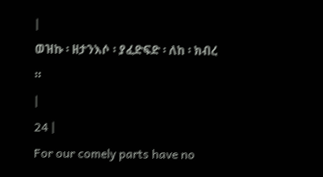|
ወዝኩ ፡ ዘታንእሶ ፡ ያፈድፍድ ፡ ለከ ፡ ክብረ ።
|
24 |
For our comely parts have no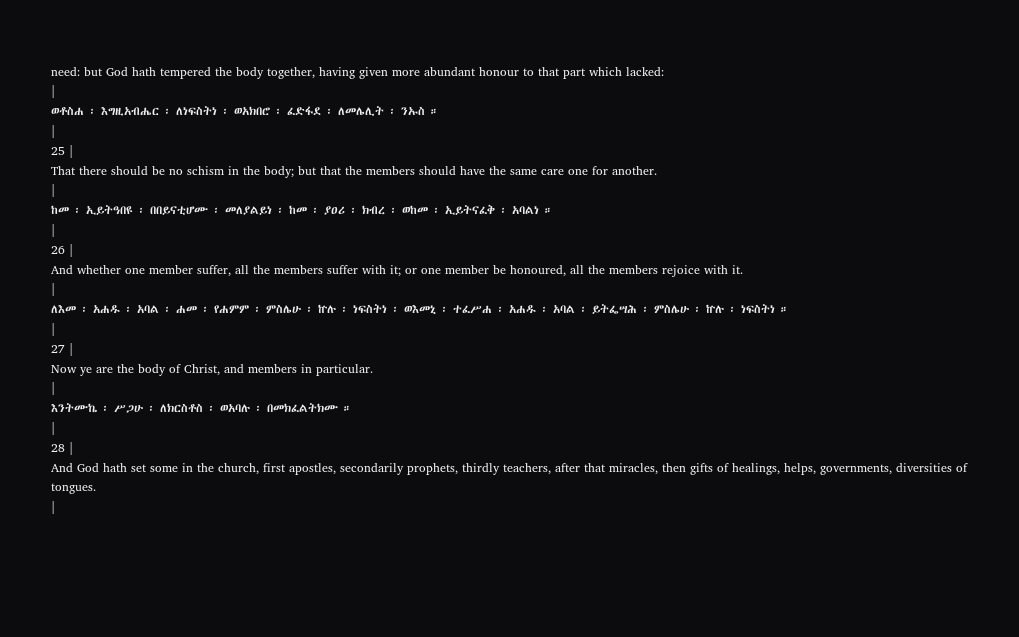need: but God hath tempered the body together, having given more abundant honour to that part which lacked:
|
ወቶስሐ ፡ እግዚአብሔር ፡ ለነፍስትነ ፡ ወአክበሮ ፡ ፈድፋደ ፡ ለመሌሊት ፡ ንኡስ ።
|
25 |
That there should be no schism in the body; but that the members should have the same care one for another.
|
ከመ ፡ ኢይትዓበዩ ፡ በበይናቲሆሙ ፡ መለያልይነ ፡ ከመ ፡ ያዐሪ ፡ ክብረ ፡ ወከመ ፡ ኢይትናፈቅ ፡ አባልነ ።
|
26 |
And whether one member suffer, all the members suffer with it; or one member be honoured, all the members rejoice with it.
|
ለእመ ፡ አሐዱ ፡ አባል ፡ ሐመ ፡ የሐምም ፡ ምስሌሁ ፡ ኵሉ ፡ ነፍስትነ ፡ ወእመኒ ፡ ተፈሥሐ ፡ አሐዱ ፡ አባል ፡ ይትፌሣሕ ፡ ምስሌሁ ፡ ኵሉ ፡ ነፍስትነ ።
|
27 |
Now ye are the body of Christ, and members in particular.
|
እንትሙኬ ፡ ሥጋሁ ፡ ለክርስቶስ ፡ ወአባሉ ፡ በመክፈልትክሙ ።
|
28 |
And God hath set some in the church, first apostles, secondarily prophets, thirdly teachers, after that miracles, then gifts of healings, helps, governments, diversities of tongues.
|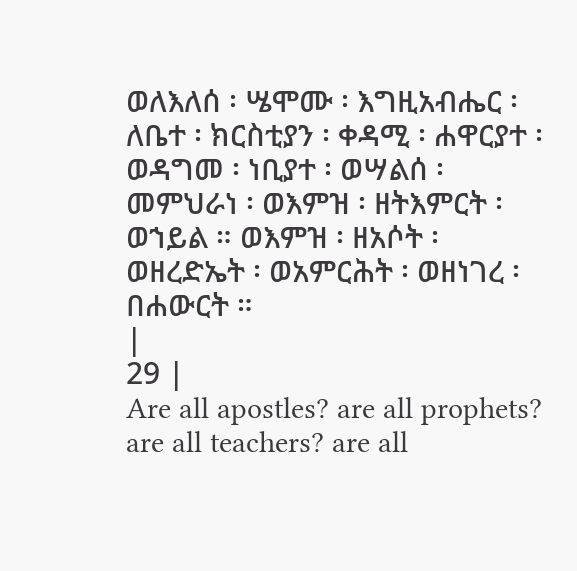ወለእለሰ ፡ ሤሞሙ ፡ እግዚአብሔር ፡ ለቤተ ፡ ክርስቲያን ፡ ቀዳሚ ፡ ሐዋርያተ ፡ ወዳግመ ፡ ነቢያተ ፡ ወሣልሰ ፡ መምህራነ ፡ ወእምዝ ፡ ዘትእምርት ፡ ወኀይል ። ወእምዝ ፡ ዘአሶት ፡ ወዘረድኤት ፡ ወአምርሕት ፡ ወዘነገረ ፡ በሐውርት ።
|
29 |
Are all apostles? are all prophets? are all teachers? are all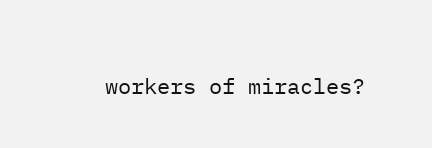workers of miracles?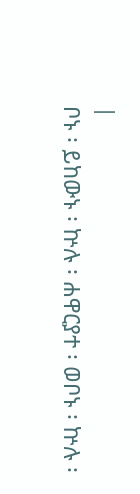|
ቦኑ ፡ ይከውኑ ፡ ኵሉ ፡ ሐዋርያተ ፡ ወቦኑ ፡ ኵሉ ፡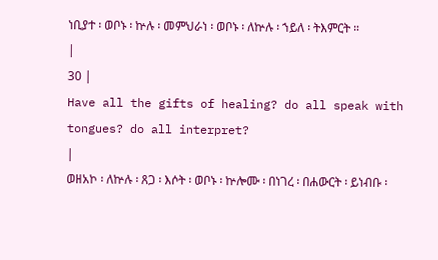ነቢያተ ፡ ወቦኑ ፡ ኵሉ ፡ መምህራነ ፡ ወቦኑ ፡ ለኵሉ ፡ ኀይለ ፡ ትእምርት ።
|
30 |
Have all the gifts of healing? do all speak with tongues? do all interpret?
|
ወዘአኮ ፡ ለኵሉ ፡ ጸጋ ፡ እሶት ፡ ወቦኑ ፡ ኵሎሙ ፡ በነገረ ፡ በሐውርት ፡ ይነብቡ ፡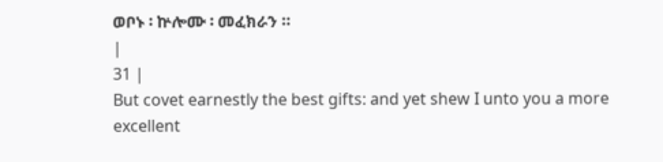ወቦኑ ፡ ኵሎሙ ፡ መፈክራን ።
|
31 |
But covet earnestly the best gifts: and yet shew I unto you a more excellent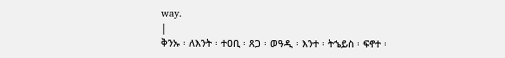way.
|
ቅንኡ ፡ ለእንት ፡ ተዐቢ ፡ ጸጋ ፡ ወዓዲ ፡ እንተ ፡ ትኄይስ ፡ ፍኖተ ፡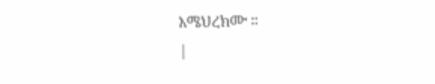እሜህረክሙ ።
|